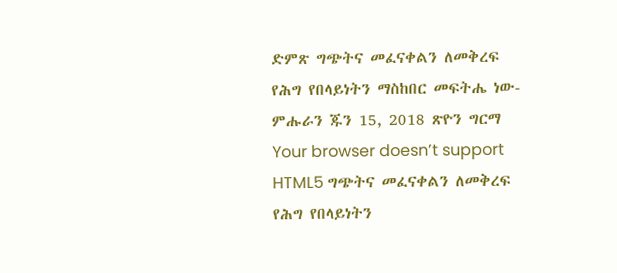ድምጽ ግጭትና መፈናቀልን ለመቅረፍ የሕግ የበላይነትን ማስከበር መፍትሔ ነው- ምሑራን ጁን 15, 2018 ጽዮን ግርማ Your browser doesn’t support HTML5 ግጭትና መፈናቀልን ለመቅረፍ የሕግ የበላይነትን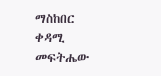ማስከበር ቀዳሚ መፍትሔው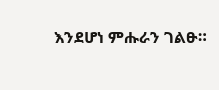እንደሆነ ምሑራን ገልፁ።